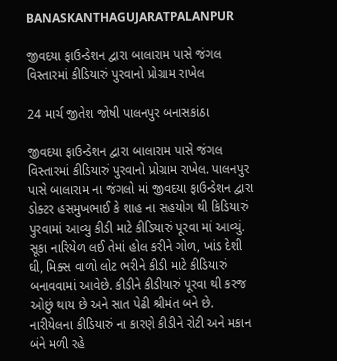BANASKANTHAGUJARATPALANPUR

જીવદયા ફાઉન્ડેશન દ્વારા બાલારામ પાસે જંગલ વિસ્તારમાં કીડિયારું પુરવાનો પ્રોગ્રામ રાખેલ

24 માર્ચ જીતેશ જોષી પાલનપુર બનાસકાંઠા

જીવદયા ફાઉન્ડેશન દ્વારા બાલારામ પાસે જંગલ વિસ્તારમાં કીડિયારું પુરવાનો પ્રોગ્રામ રાખેલ. પાલનપુર પાસે બાલારામ ના જંગલો માં જીવદયા ફાઉન્ડેશન દ્વારા ડોક્ટર હસમુખભાઈ કે શાહ ના સહયોગ થી કિડિયારું પુરવામાં આવ્યુ કીડી માટે કીડિયારું પૂરવા માં આવ્યું. સૂકા નારિયેળ લઈ તેમાં હોલ કરીને ગોળ, ખાંડ દેશી ઘી, મિક્સ વાળો લોટ ભરીને કીડી માટે કીડિયારું બનાવવામાં આવેછે. કીડીને કીડીયારું પૂરવા થી કરજ ઓછું થાય છે અને સાત પેઢી શ્રીમંત બને છે. નારીયેલના કીડિયારું ના કારણે કીડીને રોટી અને મકાન બંને મળી રહે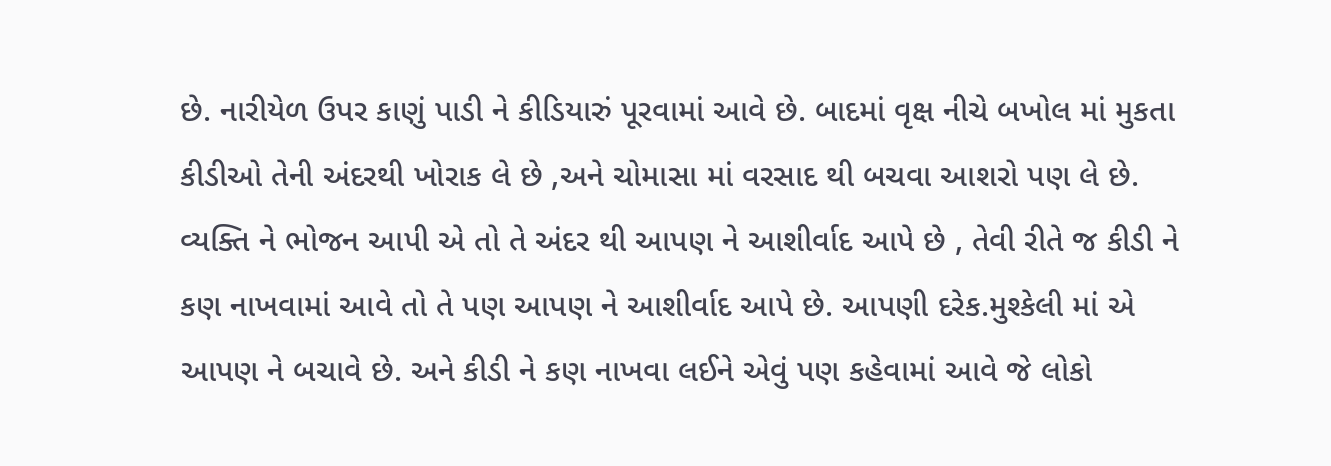છે. નારીયેળ ઉપર કાણું પાડી ને કીડિયારું પૂરવામાં આવે છે. બાદમાં વૃક્ષ નીચે બખોલ માં મુકતા કીડીઓ તેની અંદરથી ખોરાક લે છે ,અને ચોમાસા માં વરસાદ થી બચવા આશરો પણ લે છે. વ્યક્તિ ને ભોજન આપી એ તો તે અંદર થી આપણ ને આશીર્વાદ આપે છે , તેવી રીતે જ કીડી ને કણ નાખવામાં આવે તો તે પણ આપણ ને આશીર્વાદ આપે છે. આપણી દરેક.મુશ્કેલી માં એ આપણ ને બચાવે છે. અને કીડી ને કણ નાખવા લઈને એવું પણ કહેવામાં આવે જે લોકો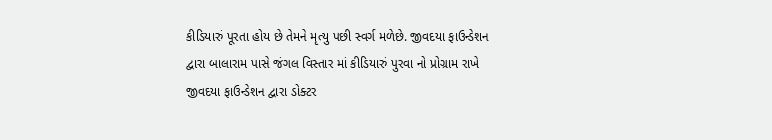કીડિયારું પૂરતા હોય છે તેમને મૃત્યુ પછી સ્વર્ગ મળેછે. જીવદયા ફાઉન્ડેશન દ્વારા બાલારામ પાસે જંગલ વિસ્તાર માં કીડિયારું પુરવા નો પ્રોગ્રામ રાખે જીવદયા ફાઉન્ડેશન દ્વારા ડોક્ટર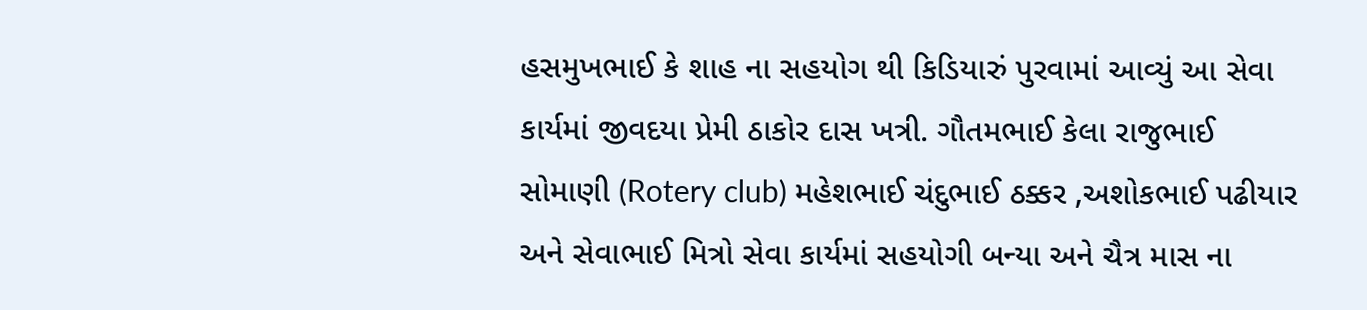હસમુખભાઈ કે શાહ ના સહયોગ થી કિડિયારું પુરવામાં આવ્યું આ સેવા કાર્યમાં જીવદયા પ્રેમી ઠાકોર દાસ ખત્રી. ગૌતમભાઈ કેલા રાજુભાઈ સોમાણી (Rotery club) મહેશભાઈ ચંદુભાઈ ઠક્કર ,અશોકભાઈ પઢીયાર અને સેવાભાઈ મિત્રો સેવા કાર્યમાં સહયોગી બન્યા અને ચૈત્ર માસ ના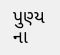પુણ્ય ના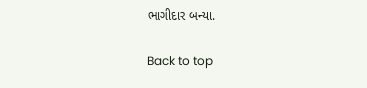ભાગીદાર બન્યા.

Back to top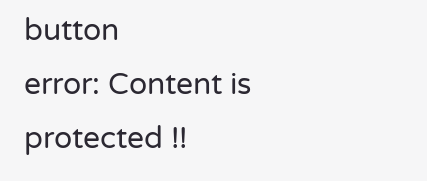button
error: Content is protected !!